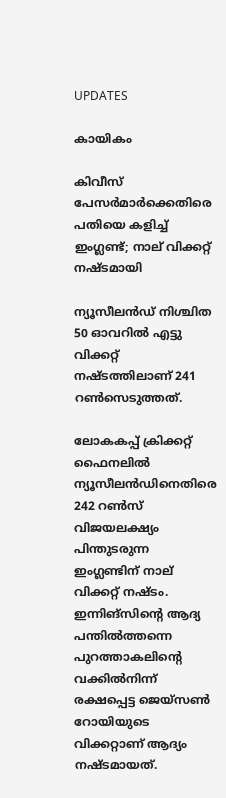UPDATES

കായികം

കിവീസ് പേസര്‍മാര്‍ക്കെതിരെ പതിയെ കളിച്ച് ഇംഗ്ലണ്ട്; നാല് വിക്കറ്റ് നഷ്ടമായി

ന്യൂസീലന്‍ഡ് നിശ്ചിത 50 ഓവറില്‍ എട്ടു വിക്കറ്റ് നഷ്ടത്തിലാണ് 241 റണ്‍സെടുത്തത്.

ലോകകപ്പ് ക്രിക്കറ്റ് ഫൈനലില്‍ ന്യൂസീലന്‍ഡിനെതിരെ 242 റണ്‍സ് വിജയലക്ഷ്യം പിന്തുടരുന്ന ഇംഗ്ലണ്ടിന് നാല് വിക്കറ്റ് നഷ്ടം. ഇന്നിങ്‌സിന്റെ ആദ്യ പന്തില്‍ത്തന്നെ പുറത്താകലിന്റെ വക്കില്‍നിന്ന് രക്ഷപ്പെട്ട ജെയ്‌സണ്‍ റോയിയുടെ വിക്കറ്റാണ് ആദ്യം നഷ്ടമായത്.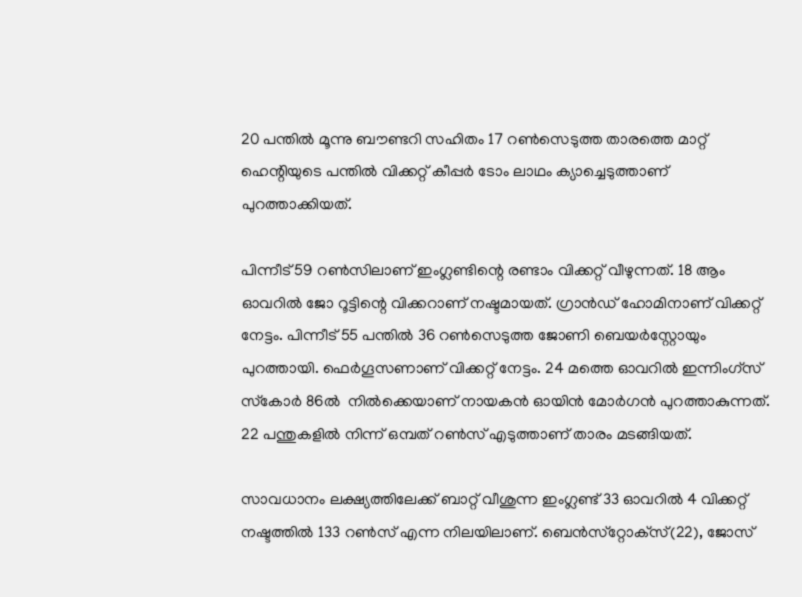20 പന്തില്‍ മൂന്നു ബൗണ്ടറി സഹിതം 17 റണ്‍സെടുത്ത താരത്തെ മാറ്റ് ഹെന്റിയുടെ പന്തില്‍ വിക്കറ്റ് കീപ്പര്‍ ടോം ലാഥം ക്യാച്ചെടുത്താണ് പുറത്താക്കിയത്.

പിന്നീട് 59 റണ്‍സിലാണ് ഇംഗ്ലണ്ടിന്റെ രണ്ടാം വിക്കറ്റ് വീഴുന്നത്. 18 ആം ഓവറില്‍ ജോ റൂട്ടിന്റെ വിക്കറാണ് നഷ്ടമായത്. ഗ്രാന്‍ഡ് ഹോമിനാണ് വിക്കറ്റ് നേട്ടം. പിന്നീട് 55 പന്തില്‍ 36 റണ്‍സെടുത്ത ജോണി ബെയര്‍സ്റ്റോയും പുറത്തായി. ഫെര്‍ഗൂസണാണ് വിക്കറ്റ് നേട്ടം. 24 മത്തെ ഓവറില്‍ ഇന്നിംഗ്‌സ് സ്‌കോര്‍ 86ല്‍  നില്‍ക്കെയാണ്‌ നായകന്‍ ഓയിന്‍ മോര്‍ഗന്‍ പുറത്താകുന്നത്. 22 പന്തുകളില്‍ നിന്ന് ഒമ്പത് റണ്‍സ് എടുത്താണ് താരം മടങ്ങിയത്.

സാവധാനം ലക്ഷ്യത്തിലേക്ക് ബാറ്റ് വീശുന്ന ഇംഗ്ലണ്ട് 33 ഓവറില്‍ 4 വിക്കറ്റ് നഷ്ടത്തില്‍ 133 റണ്‍സ് എന്ന നിലയിലാണ്. ബെന്‍സ്‌റ്റോക്‌സ്(22), ജോസ്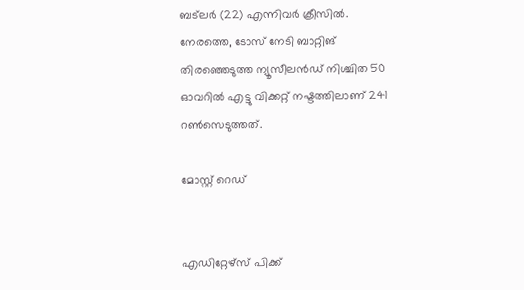ബട്‌ലര്‍ (22) എന്നിവര്‍ ക്രീസില്‍. നേരത്തെ, ടോസ് നേടി ബാറ്റിങ് തിരഞ്ഞെടുത്ത ന്യൂസീലന്‍ഡ് നിശ്ചിത 50 ഓവറില്‍ എട്ടു വിക്കറ്റ് നഷ്ടത്തിലാണ് 241 റണ്‍സെടുത്തത്.

മോസ്റ്റ് റെഡ്


എഡിറ്റേഴ്സ് പിക്ക്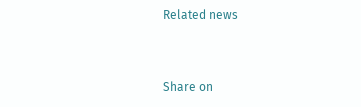Related news


Share on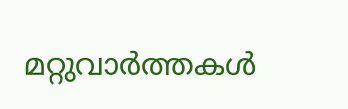മറ്റുവാര്‍ത്തകള്‍